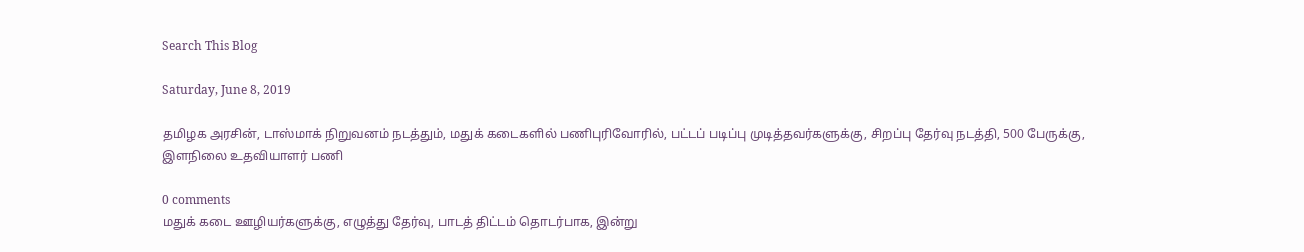Search This Blog

Saturday, June 8, 2019

தமிழக அரசின், டாஸ்மாக் நிறுவனம் நடத்தும், மதுக் கடைகளில் பணிபுரிவோரில், பட்டப் படிப்பு முடித்தவர்களுக்கு, சிறப்பு தேர்வு நடத்தி, 500 பேருக்கு, இளநிலை உதவியாளர் பணி

0 comments
மதுக் கடை ஊழியர்களுக்கு, எழுத்து தேர்வு, பாடத் திட்டம் தொடர்பாக, இன்று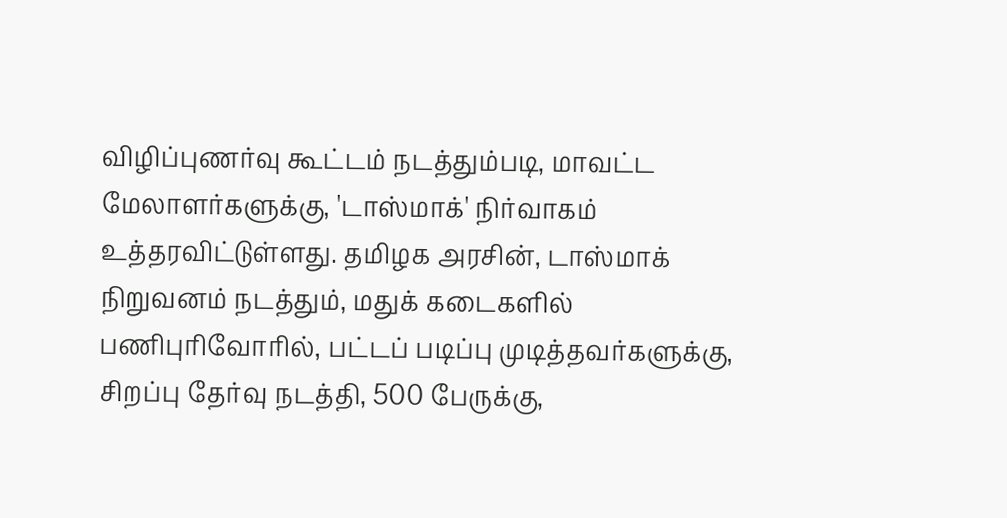விழிப்புணர்வு கூட்டம் நடத்தும்படி, மாவட்ட மேலாளர்களுக்கு, 'டாஸ்மாக்' நிர்வாகம் உத்தரவிட்டுள்ளது. தமிழக அரசின், டாஸ்மாக் நிறுவனம் நடத்தும், மதுக் கடைகளில் பணிபுரிவோரில், பட்டப் படிப்பு முடித்தவர்களுக்கு, சிறப்பு தேர்வு நடத்தி, 500 பேருக்கு,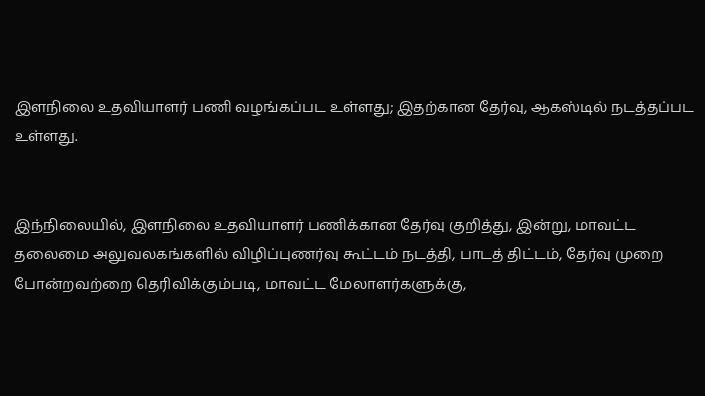இளநிலை உதவியாளர் பணி வழங்கப்பட உள்ளது; இதற்கான தேர்வு, ஆகஸ்டில் நடத்தப்பட உள்ளது.


இந்நிலையில், இளநிலை உதவியாளர் பணிக்கான தேர்வு குறித்து, இன்று, மாவட்ட தலைமை அலுவலகங்களில் விழிப்புணர்வு கூட்டம் நடத்தி, பாடத் திட்டம், தேர்வு முறை போன்றவற்றை தெரிவிக்கும்படி, மாவட்ட மேலாளர்களுக்கு,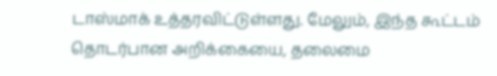டாஸ்மாக் உத்தரவிட்டுள்ளது. மேலும், இந்த கூட்டம் தொடர்பான அறிக்கையை, தலைமை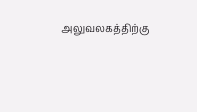அலுவலகத்திற்கு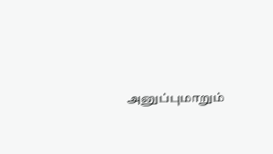அனுப்புமாறும்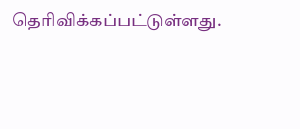தெரிவிக்கப்பட்டுள்ளது.